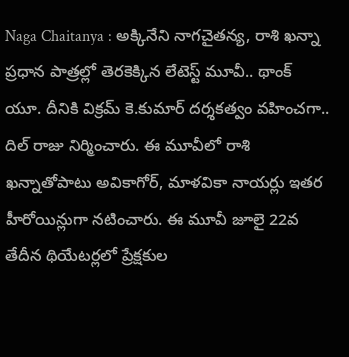Naga Chaitanya : అక్కినేని నాగచైతన్య, రాశి ఖన్నా ప్రధాన పాత్రల్లో తెరకెక్కిన లేటెస్ట్ మూవీ.. థాంక్ యూ. దీనికి విక్రమ్ కె.కుమార్ దర్శకత్వం వహించగా.. దిల్ రాజు నిర్మించారు. ఈ మూవీలో రాశి ఖన్నాతోపాటు అవికాగోర్, మాళవికా నాయర్లు ఇతర హీరోయిన్లుగా నటించారు. ఈ మూవీ జూలై 22వ తేదీన థియేటర్లలో ప్రేక్షకుల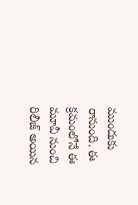ముందుకు రానుంది. ఈ క్రమంలోనే ఈ మూవీ నుంచి రిలీజ్ అయిన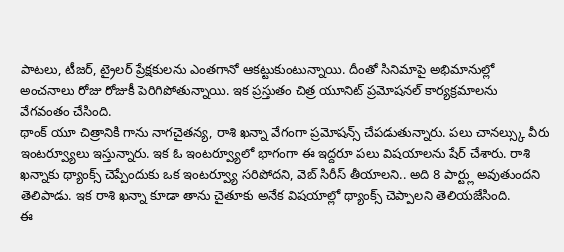పాటలు, టీజర్, ట్రైలర్ ప్రేక్షకులను ఎంతగానో ఆకట్టుకుంటున్నాయి. దీంతో సినిమాపై అభిమానుల్లో అంచనాలు రోజు రోజుకీ పెరిగిపోతున్నాయి. ఇక ప్రస్తుతం చిత్ర యూనిట్ ప్రమోషనల్ కార్యక్రమాలను వేగవంతం చేసింది.
థాంక్ యూ చిత్రానికి గాను నాగచైతన్య, రాశి ఖన్నా వేగంగా ప్రమోషన్స్ చేపడుతున్నారు. పలు చానల్స్కు వీరు ఇంటర్వ్యూలు ఇస్తున్నారు. ఇక ఓ ఇంటర్వ్యూలో భాగంగా ఈ ఇద్దరూ పలు విషయాలను షేర్ చేశారు. రాశి ఖన్నాకు థ్యాంక్స్ చెప్పేందుకు ఒక ఇంటర్వ్యూ సరిపోదని, వెబ్ సిరీస్ తీయాలని.. అది 8 పార్ట్లు అవుతుందని తెలిపాడు. ఇక రాశి ఖన్నా కూడా తాను చైతూకు అనేక విషయాల్లో థ్యాంక్స్ చెప్పాలని తెలియజేసింది.
ఈ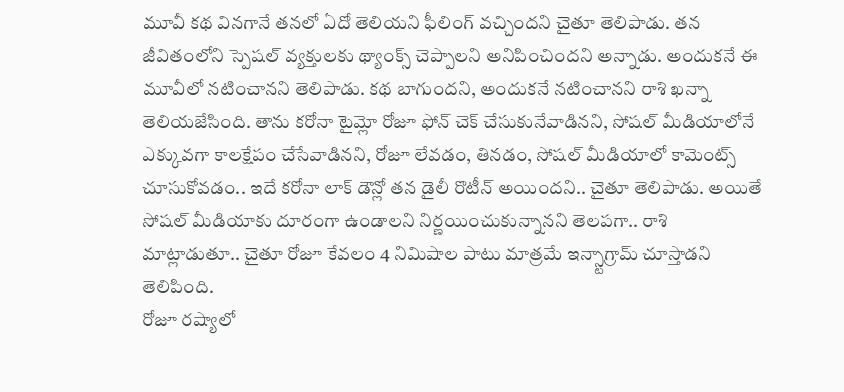మూవీ కథ వినగానే తనలో ఏదో తెలియని ఫీలింగ్ వచ్చిందని చైతూ తెలిపాడు. తన జీవితంలోని స్పెషల్ వ్యక్తులకు థ్యాంక్స్ చెప్పాలని అనిపించిందని అన్నాడు. అందుకనే ఈ మూవీలో నటించానని తెలిపాడు. కథ బాగుందని, అందుకనే నటించానని రాశి ఖన్నా తెలియజేసింది. తాను కరోనా టైమ్లో రోజూ ఫోన్ చెక్ చేసుకునేవాడినని, సోషల్ మీడియాలోనే ఎక్కువగా కాలక్షేపం చేసేవాడినని, రోజూ లేవడం, తినడం, సోషల్ మీడియాలో కామెంట్స్ చూసుకోవడం.. ఇదే కరోనా లాక్ డౌన్లో తన డైలీ రొటీన్ అయిందని.. చైతూ తెలిపాడు. అయితే సోషల్ మీడియాకు దూరంగా ఉండాలని నిర్ణయించుకున్నానని తెలపగా.. రాశి మాట్లాడుతూ.. చైతూ రోజూ కేవలం 4 నిమిషాల పాటు మాత్రమే ఇన్స్టాగ్రామ్ చూస్తాడని తెలిపింది.
రోజూ రష్యాలో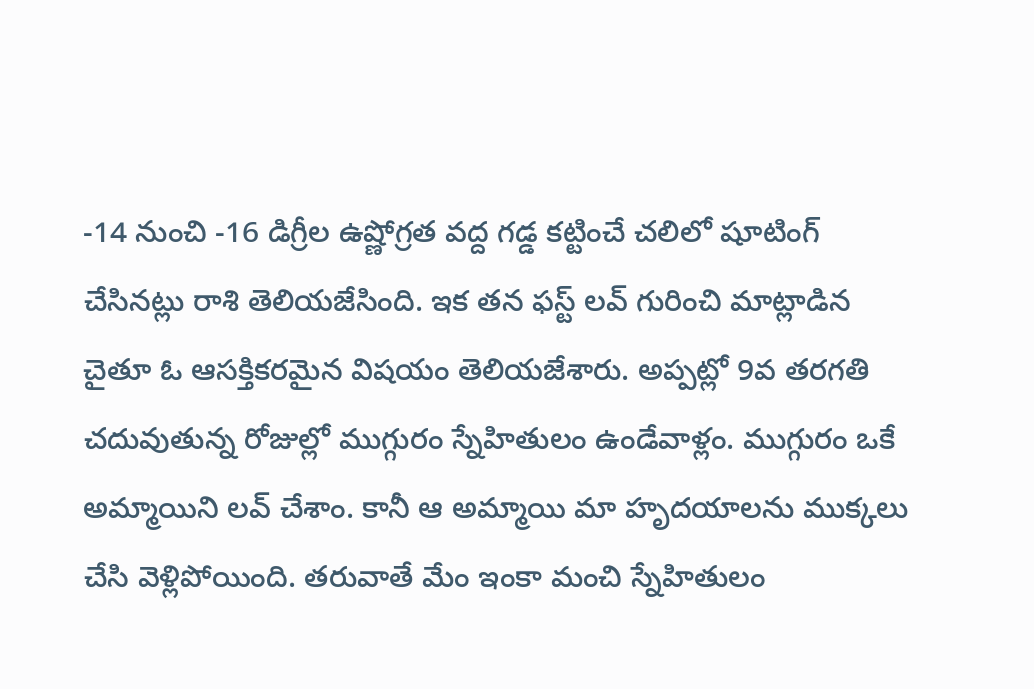-14 నుంచి -16 డిగ్రీల ఉష్ణోగ్రత వద్ద గడ్డ కట్టించే చలిలో షూటింగ్ చేసినట్లు రాశి తెలియజేసింది. ఇక తన ఫస్ట్ లవ్ గురించి మాట్లాడిన చైతూ ఓ ఆసక్తికరమైన విషయం తెలియజేశారు. అప్పట్లో 9వ తరగతి చదువుతున్న రోజుల్లో ముగ్గురం స్నేహితులం ఉండేవాళ్లం. ముగ్గురం ఒకే అమ్మాయిని లవ్ చేశాం. కానీ ఆ అమ్మాయి మా హృదయాలను ముక్కలు చేసి వెళ్లిపోయింది. తరువాతే మేం ఇంకా మంచి స్నేహితులం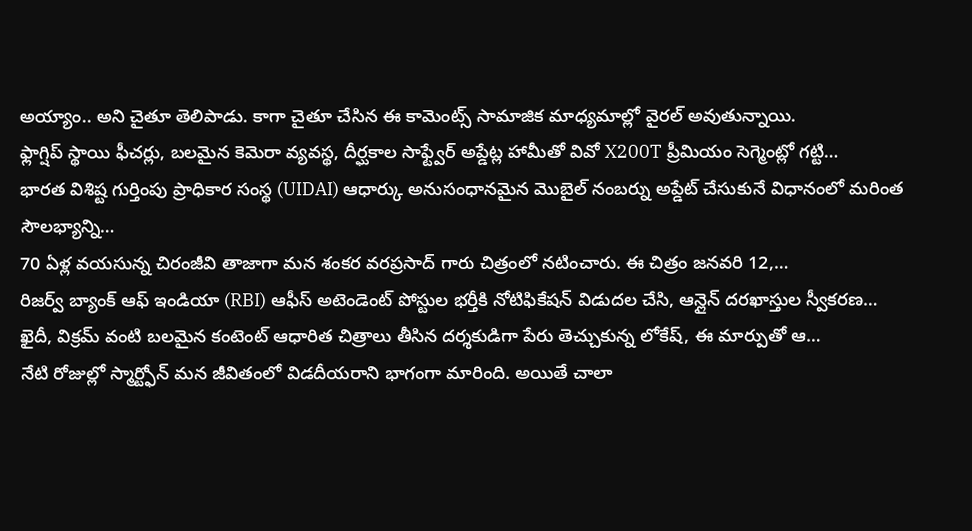అయ్యాం.. అని చైతూ తెలిపాడు. కాగా చైతూ చేసిన ఈ కామెంట్స్ సామాజిక మాధ్యమాల్లో వైరల్ అవుతున్నాయి.
ఫ్లాగ్షిప్ స్థాయి ఫీచర్లు, బలమైన కెమెరా వ్యవస్థ, దీర్ఘకాల సాఫ్ట్వేర్ అప్డేట్ల హామీతో వివో X200T ప్రీమియం సెగ్మెంట్లో గట్టి…
భారత విశిష్ట గుర్తింపు ప్రాధికార సంస్థ (UIDAI) ఆధార్కు అనుసంధానమైన మొబైల్ నంబర్ను అప్డేట్ చేసుకునే విధానంలో మరింత సౌలభ్యాన్ని…
70 ఏళ్ల వయసున్న చిరంజీవి తాజాగా మన శంకర వరప్రసాద్ గారు చిత్రంలో నటించారు. ఈ చిత్రం జనవరి 12,…
రిజర్వ్ బ్యాంక్ ఆఫ్ ఇండియా (RBI) ఆఫీస్ అటెండెంట్ పోస్టుల భర్తీకి నోటిఫికేషన్ విడుదల చేసి, ఆన్లైన్ దరఖాస్తుల స్వీకరణ…
ఖైదీ, విక్రమ్ వంటి బలమైన కంటెంట్ ఆధారిత చిత్రాలు తీసిన దర్శకుడిగా పేరు తెచ్చుకున్న లోకేష్, ఈ మార్పుతో ఆ…
నేటి రోజుల్లో స్మార్ట్ఫోన్ మన జీవితంలో విడదీయరాని భాగంగా మారింది. అయితే చాలా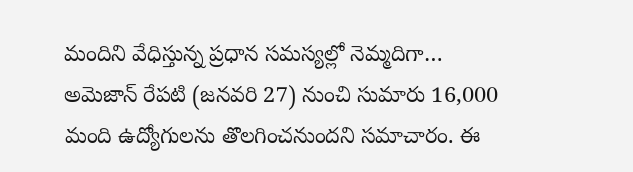మందిని వేధిస్తున్న ప్రధాన సమస్యల్లో నెమ్మదిగా…
అమెజాన్ రేపటి (జనవరి 27) నుంచి సుమారు 16,000 మంది ఉద్యోగులను తొలగించనుందని సమాచారం. ఈ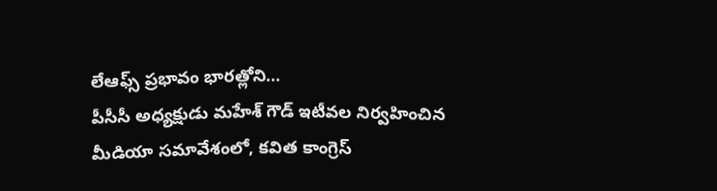లేఆఫ్స్ ప్రభావం భారత్లోని…
పీసీసీ అధ్యక్షుడు మహేశ్ గౌడ్ ఇటీవల నిర్వహించిన మీడియా సమావేశంలో, కవిత కాంగ్రెస్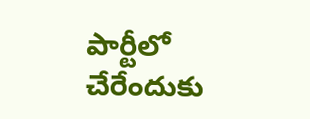పార్టీలో చేరేందుకు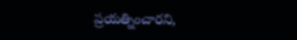ప్రయత్నించారని,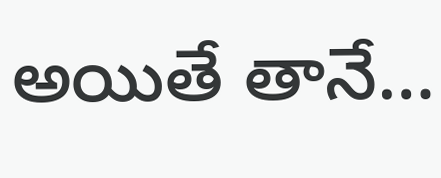అయితే తానే…